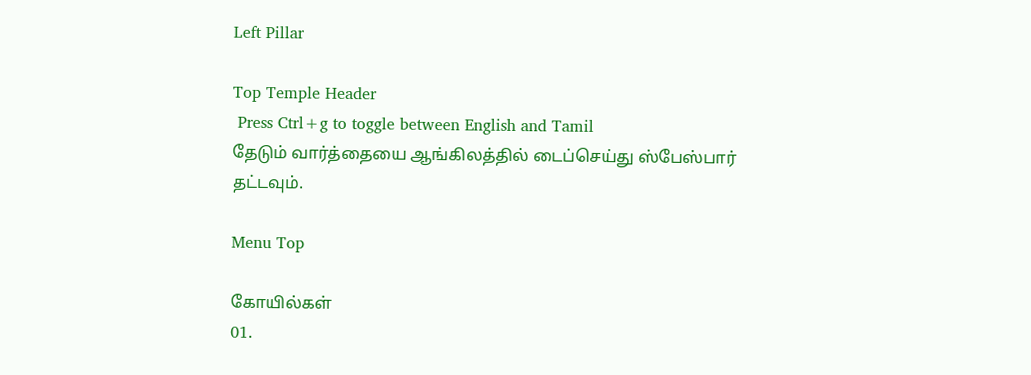Left Pillar

Top Temple Header
 Press Ctrl+g to toggle between English and Tamil
தேடும் வார்த்தையை ஆங்கிலத்தில் டைப்செய்து ஸ்பேஸ்பார் தட்டவும்.

Menu Top

கோயில்கள்
01.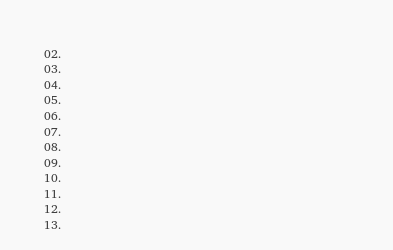02.
03.
04.
05.
06.
07.
08.
09.
10.
11.
12.
13.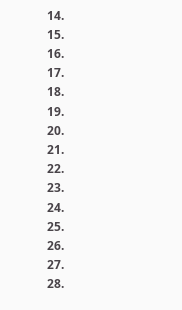14.
15.
16.
17.
18.
19.
20.
21.
22.
23.
24.
25.
26.
27.
28.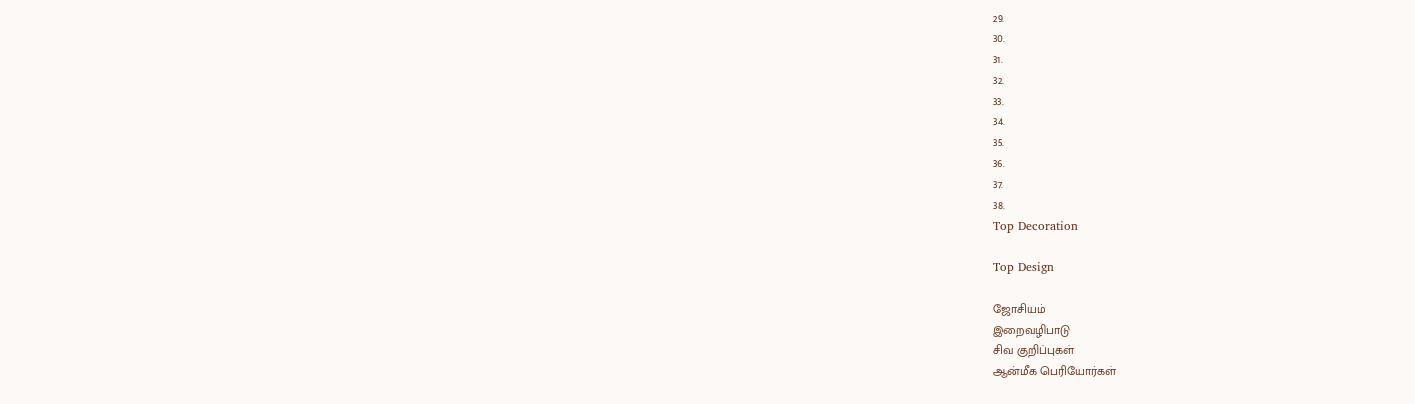29.
30.
31.
32.
33.
34.
35.
36.
37.
38.
Top Decoration

Top Design

ஜோசியம்
இறைவழிபாடு
சிவ குறிப்புகள்
ஆன்மீக பெரியோர்கள்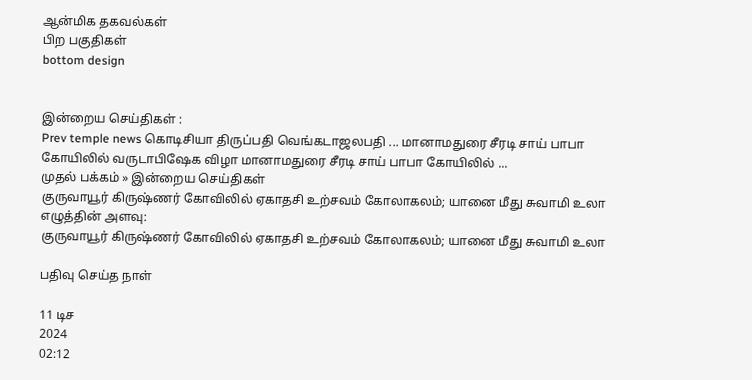ஆன்மிக தகவல்கள்
பிற பகுதிகள்
bottom design


இன்றைய செய்திகள் :
Prev temple news கொடிசியா திருப்பதி வெங்கடாஜலபதி ... மானாமதுரை சீரடி சாய் பாபா கோயிலில் வருடாபிஷேக விழா மானாமதுரை சீரடி சாய் பாபா கோயிலில் ...
முதல் பக்கம் » இன்றைய செய்திகள்
குருவாயூர் கிருஷ்ணர் கோவிலில் ஏகாதசி உற்சவம் கோலாகலம்; யானை மீது சுவாமி உலா
எழுத்தின் அளவு:
குருவாயூர் கிருஷ்ணர் கோவிலில் ஏகாதசி உற்சவம் கோலாகலம்; யானை மீது சுவாமி உலா

பதிவு செய்த நாள்

11 டிச
2024
02:12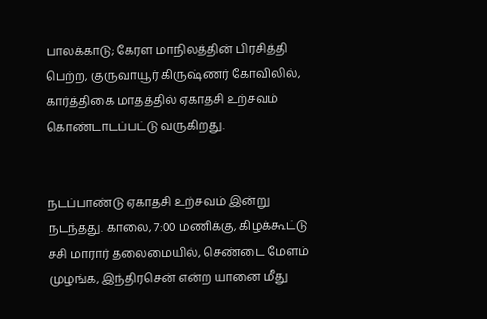பாலக்காடு; கேரள மாநிலத்தின் பிரசித்தி பெற்ற, குருவாயூர் கிருஷ்ணர் கோவிலில், கார்த்திகை மாதத்தில் ஏகாதசி உற்சவம் கொண்டாடப்பட்டு வருகிறது.


நடப்பாண்டு ஏகாதசி உற்சவம் இன்று நடந்தது. காலை, 7:00 மணிக்கு, கிழக்கூட்டு சசி மாரார் தலைமையில், செண்டை மேளம் முழங்க, இந்திரசென் என்ற யானை மீது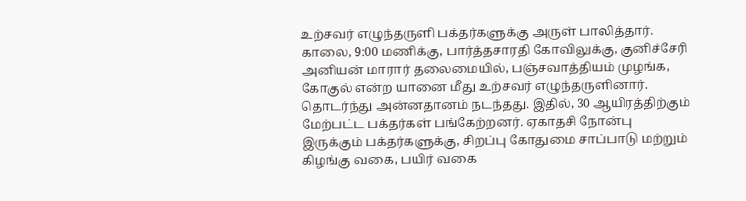உற்சவர் எழுந்தருளி பக்தர்களுக்கு அருள் பாலித்தார். காலை, 9:00 மணிக்கு, பார்த்தசாரதி கோவிலுக்கு, குனிச்சேரி அனியன் மாரார் தலைமையில், பஞ்சவாத்தியம் முழங்க, கோகுல் என்ற யானை மீது உற்சவர் எழுந்தருளினார். தொடர்ந்து அன்னதானம் நடந்தது. இதில், 30 ஆயிரத்திற்கும் மேற்பட்ட பக்தர்கள் பங்கேற்றனர். ஏகாதசி நோன்பு இருக்கும் பக்தர்களுக்கு, சிறப்பு கோதுமை சாப்பாடு மற்றும் கிழங்கு வகை, பயிர் வகை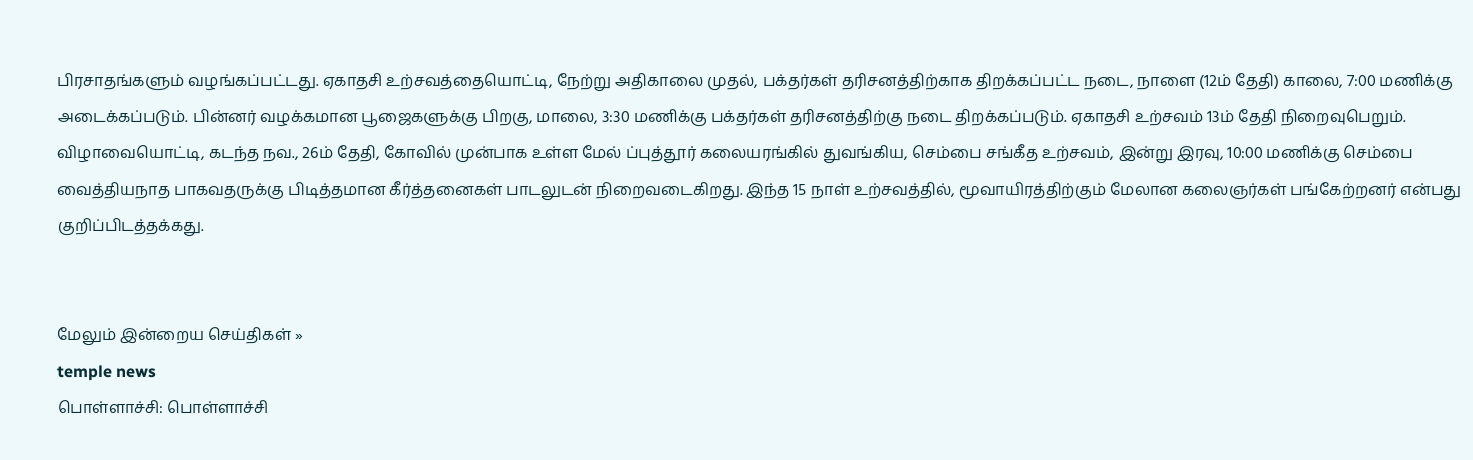பிரசாதங்களும் வழங்கப்பட்டது. ஏகாதசி உற்சவத்தையொட்டி, நேற்று அதிகாலை முதல், பக்தர்கள் தரிசனத்திற்காக திறக்கப்பட்ட நடை, நாளை (12ம் தேதி) காலை, 7:00 மணிக்கு அடைக்கப்படும். பின்னர் வழக்கமான பூஜைகளுக்கு பிறகு, மாலை, 3:30 மணிக்கு பக்தர்கள் தரிசனத்திற்கு நடை திறக்கப்படும். ஏகாதசி உற்சவம் 13ம் தேதி நிறைவுபெறும். விழாவையொட்டி, கடந்த நவ., 26ம் தேதி, கோவில் முன்பாக உள்ள மேல் ப்புத்தூர் கலையரங்கில் துவங்கிய, செம்பை சங்கீத உற்சவம், இன்று இரவு, 10:00 மணிக்கு செம்பை வைத்தியநாத பாகவதருக்கு பிடித்தமான கீர்த்தனைகள் பாடலுடன் நிறைவடைகிறது. இந்த 15 நாள் உற்சவத்தில், மூவாயிரத்திற்கும் மேலான கலைஞர்கள் பங்கேற்றனர் என்பது குறிப்பிடத்தக்கது.


மேலும் இன்றைய செய்திகள் »
temple news
பொள்ளாச்சி: பொள்ளாச்சி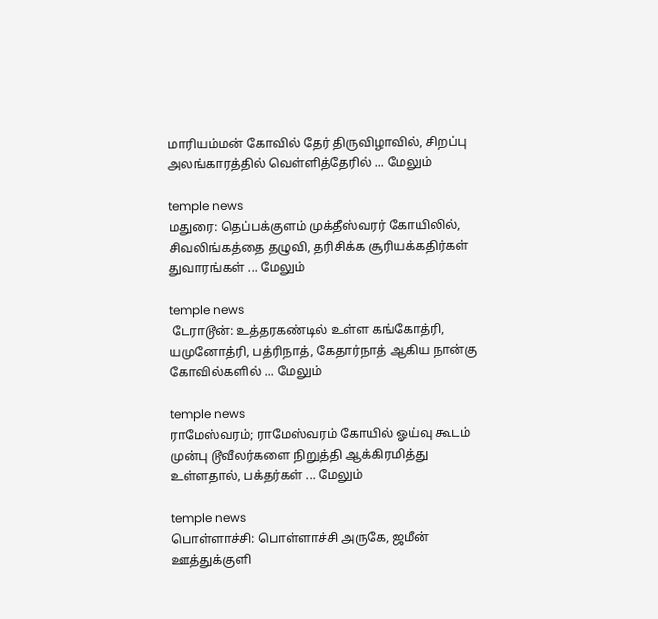மாரியம்மன் கோவில் தேர் திருவிழாவில், சிறப்பு அலங்காரத்தில் வெள்ளித்தேரில் ... மேலும்

temple news
மதுரை: தெப்பக்குளம் முக்தீஸ்வரர் கோயிலில், சிவலிங்கத்தை தழுவி, தரிசிக்க சூரியக்கதிர்கள் துவாரங்கள் ... மேலும்

temple news
 டேராடூன்: உத்தரகண்டில் உள்ள கங்கோத்ரி, யமுனோத்ரி, பத்ரிநாத், கேதார்நாத் ஆகிய நான்கு கோவில்களில் ... மேலும்

temple news
ராமேஸ்வரம்; ராமேஸ்வரம் கோயில் ஓய்வு கூடம் முன்பு டூவீலர்களை நிறுத்தி ஆக்கிரமித்து உள்ளதால், பக்தர்கள் ... மேலும்

temple news
பொள்ளாச்சி: பொள்ளாச்சி அருகே, ஜமீன் ஊத்துக்குளி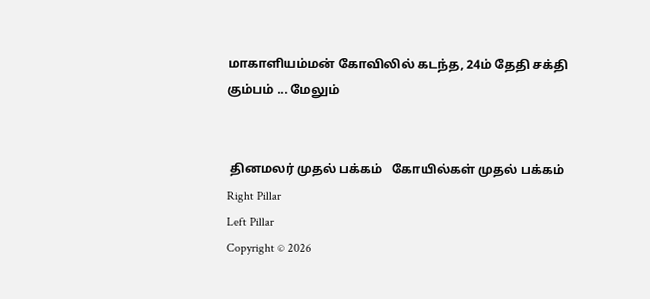மாகாளியம்மன் கோவிலில் கடந்த, 24ம் தேதி சக்தி கும்பம் ... மேலும்


 தினமலர் முதல் பக்கம்   கோயில்கள் முதல் பக்கம்
Right Pillar
Left Pillar
Copyright © 2026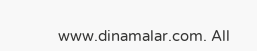www.dinamalar.com. All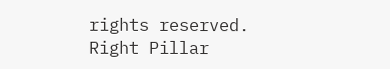rights reserved.
Right Pillar